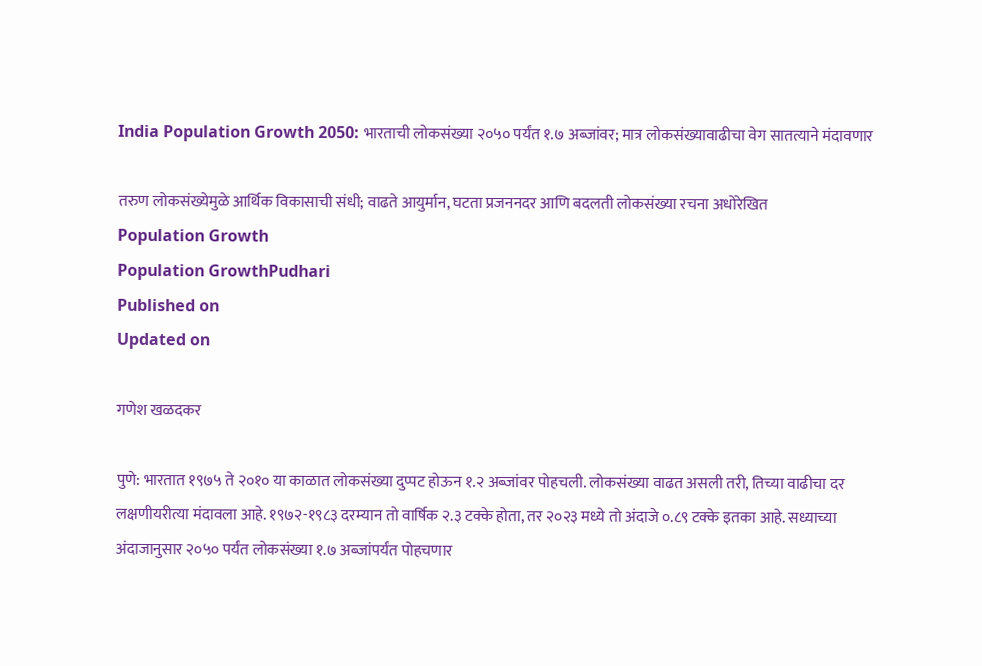India Population Growth 2050: भारताची लोकसंख्या २०५० पर्यंत १.७ अब्जांवर; मात्र लोकसंख्यावाढीचा वेग सातत्याने मंदावणार

तरुण लोकसंख्येमुळे आर्थिक विकासाची संधी; वाढते आयुर्मान, घटता प्रजननदर आणि बदलती लोकसंख्या रचना अधोरेखित
Population Growth
Population GrowthPudhari
Published on
Updated on

गणेश खळदकर

पुणे: भारतात १९७५ ते २०१० या काळात लोकसंख्या दुप्पट होऊन १.२ अब्जांवर पोहचली. लोकसंख्या वाढत असली तरी, तिच्या वाढीचा दर लक्षणीयरीत्या मंदावला आहे. १९७२-१९८३ दरम्यान तो वार्षिक २.३ टक्के होता, तर २०२३ मध्ये तो अंदाजे ०.८९ टक्के इतका आहे. सध्याच्या अंदाजानुसार २०५० पर्यंत लोकसंख्या १.७ अब्जांपर्यंत पोहचणार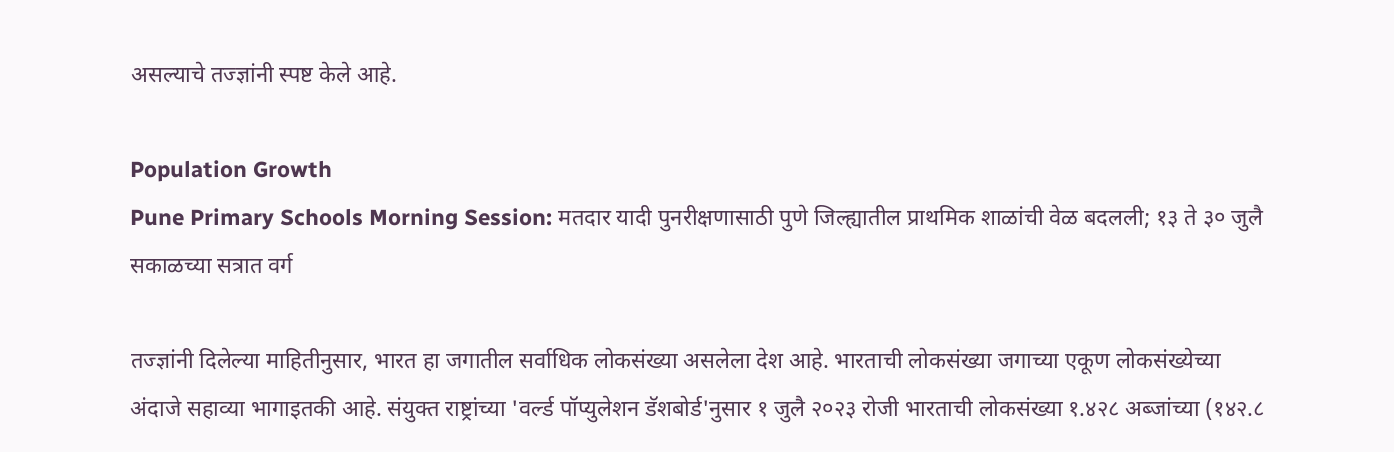असल्याचे तज्ज्ञांनी स्पष्ट केले आहे.

Population Growth
Pune Primary Schools Morning Session: मतदार यादी पुनरीक्षणासाठी पुणे जिल्ह्यातील प्राथमिक शाळांची वेळ बदलली; १३ ते ३० जुलै सकाळच्या सत्रात वर्ग

तज्ज्ञांनी दिलेल्या माहितीनुसार, भारत हा जगातील सर्वाधिक लोकसंख्या असलेला देश आहे. भारताची लोकसंख्या जगाच्या एकूण लोकसंख्येच्या अंदाजे सहाव्या भागाइतकी आहे. संयुक्त राष्ट्रांच्या 'वर्ल्ड पॉप्युलेशन डॅशबोर्ड'नुसार १ जुलै २०२३ रोजी भारताची लोकसंख्या १.४२८ अब्जांच्या (१४२.८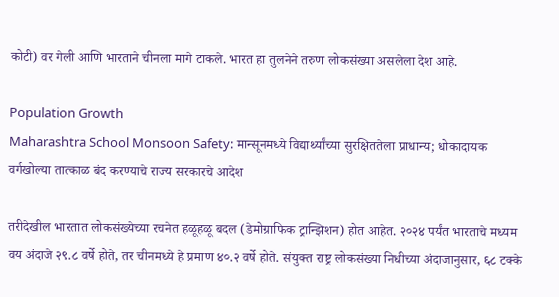कोटी) वर गेली आणि भारताने चीनला मागे टाकले. भारत हा तुलनेने तरुण लोकसंख्या असलेला देश आहे.

Population Growth
Maharashtra School Monsoon Safety: मान्सूनमध्ये विद्यार्थ्यांच्या सुरक्षिततेला प्राधान्य; धोकादायक वर्गखोल्या तात्काळ बंद करण्याचे राज्य सरकारचे आदेश

तरीदेखील भारतात लोकसंख्येच्या रचनेत हळूहळू बदल (डेमोग्राफिक ट्रान्झिशन) होत आहेत. २०२४ पर्यंत भारताचे मध्यम वय अंदाजे २९.८ वर्षे होते, तर चीनमध्ये हे प्रमाण ४०.२ वर्षे होते. संयुक्त राष्ट्र लोकसंख्या निधीच्या अंदाजानुसार, ६८ टक्के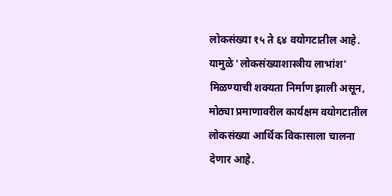लोकसंख्या १५ ते ६४ वयोगटातील आहे. यामुळे 'लोकसंख्याशास्त्रीय लाभांश' मिळण्याची शक्यता निर्माण झाली असून, मोठ्या प्रमाणावरील कार्यक्षम वयोगटातील लोकसंख्या आर्थिक विकासाला चालना देणार आहे.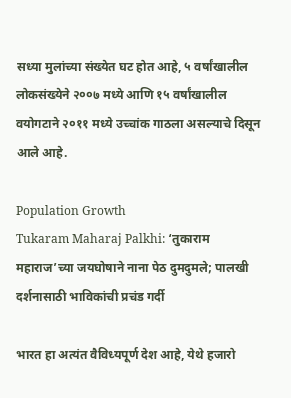सध्या मुलांच्या संख्येत घट होत आहे, ५ वर्षांखालील लोकसंख्येने २००७ मध्ये आणि १५ वर्षांखालील वयोगटाने २०११ मध्ये उच्चांक गाठला असल्याचे दिसून आले आहे.

Population Growth
Tukaram Maharaj Palkhi: ‘तुकाराम महाराज’च्या जयघोषाने नाना पेठ दुमदुमले; पालखी दर्शनासाठी भाविकांची प्रचंड गर्दी

भारत हा अत्यंत वैविध्यपूर्ण देश आहे, येथे हजारो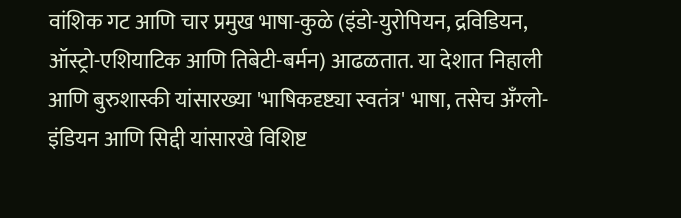वांशिक गट आणि चार प्रमुख भाषा-कुळे (इंडो-युरोपियन, द्रविडियन, ऑस्ट्रो-एशियाटिक आणि तिबेटी-बर्मन) आढळतात. या देशात निहाली आणि बुरुशास्की यांसारख्या 'भाषिकदृष्ट्या स्वतंत्र' भाषा, तसेच अँग्लो-इंडियन आणि सिद्दी यांसारखे विशिष्ट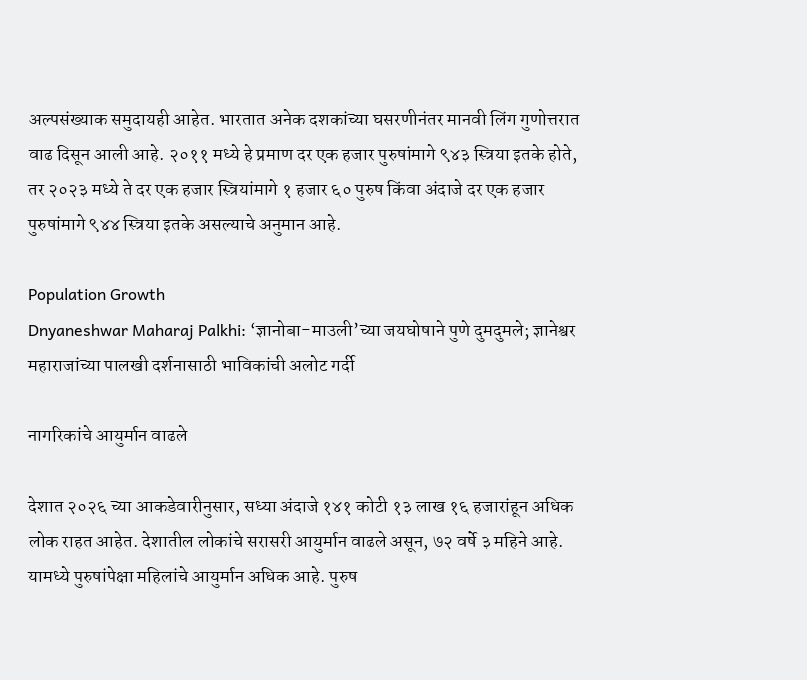अल्पसंख्याक समुदायही आहेत. भारतात अनेक दशकांच्या घसरणीनंतर मानवी लिंग गुणोत्तरात वाढ दिसून आली आहे. २०११ मध्ये हे प्रमाण दर एक हजार पुरुषांमागे ९४३ स्त्रिया इतके होते, तर २०२३ मध्ये ते दर एक हजार स्त्रियांमागे १ हजार ६० पुरुष किंवा अंदाजे दर एक हजार पुरुषांमागे ९४४ स्त्रिया इतके असल्याचे अनुमान आहे.

Population Growth
Dnyaneshwar Maharaj Palkhi: ‘ज्ञानोबा-माउली’च्या जयघोषाने पुणे दुमदुमले; ज्ञानेश्वर महाराजांच्या पालखी दर्शनासाठी भाविकांची अलोट गर्दी

नागरिकांचे आयुर्मान वाढले

देशात २०२६ च्या आकडेवारीनुसार, सध्या अंदाजे १४१ कोटी १३ लाख १६ हजारांहून अधिक लोक राहत आहेत. देशातील लोकांचे सरासरी आयुर्मान वाढले असून, ७२ वर्षे ३ महिने आहे. यामध्ये पुरुषांपेक्षा महिलांचे आयुर्मान अधिक आहे. पुरुष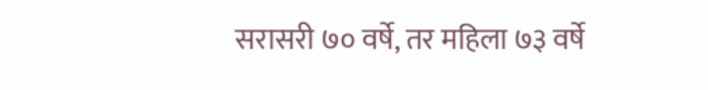सरासरी ७० वर्षे, तर महिला ७३ वर्षे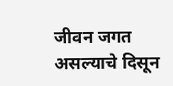जीवन जगत असल्याचे दिसून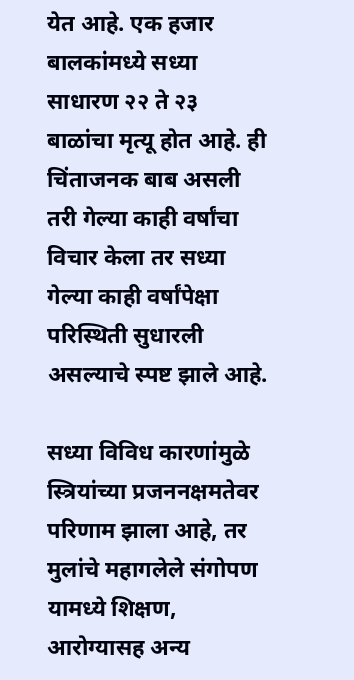येत आहे. एक हजार बालकांमध्ये सध्या साधारण २२ ते २३ बाळांचा मृत्यू होत आहे. ही चिंताजनक बाब असली तरी गेल्या काही वर्षांचा विचार केला तर सध्या गेल्या काही वर्षांपेक्षा परिस्थिती सुधारली असल्याचे स्पष्ट झाले आहे.

सध्या विविध कारणांमुळे स्त्रियांच्या प्रजननक्षमतेवर परिणाम झाला आहे, तर मुलांचे महागलेले संगोपण यामध्ये शिक्षण, आरोग्यासह अन्य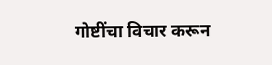गोष्टींचा विचार करून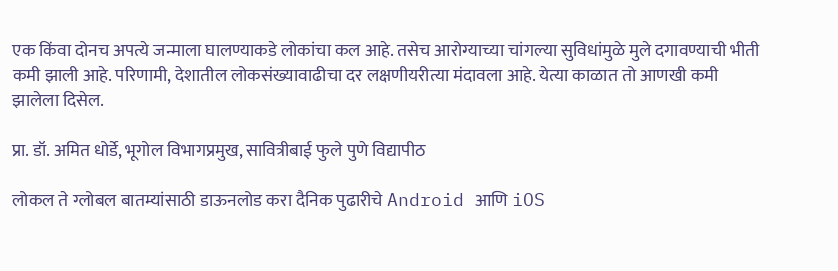एक किंवा दोनच अपत्ये जन्माला घालण्याकडे लोकांचा कल आहे. तसेच आरोग्याच्या चांगल्या सुविधांमुळे मुले दगावण्याची भीती कमी झाली आहे. परिणामी, देशातील लोकसंख्यावाढीचा दर लक्षणीयरीत्या मंदावला आहे. येत्या काळात तो आणखी कमी झालेला दिसेल.

प्रा. डॉ. अमित धोर्डे, भूगोल विभागप्रमुख, सावित्रीबाई फुले पुणे विद्यापीठ

लोकल ते ग्लोबल बातम्यांसाठी डाऊनलोड करा दैनिक पुढारीचे Android आणि iOS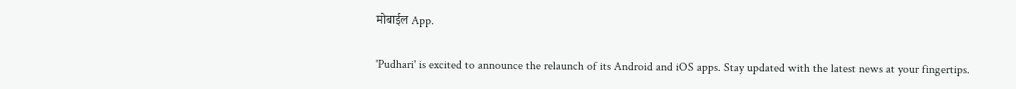मोबाईल App.

'Pudhari' is excited to announce the relaunch of its Android and iOS apps. Stay updated with the latest news at your fingertips.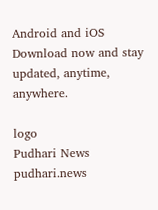Android and iOS Download now and stay updated, anytime, anywhere.

logo
Pudhari News
pudhari.news